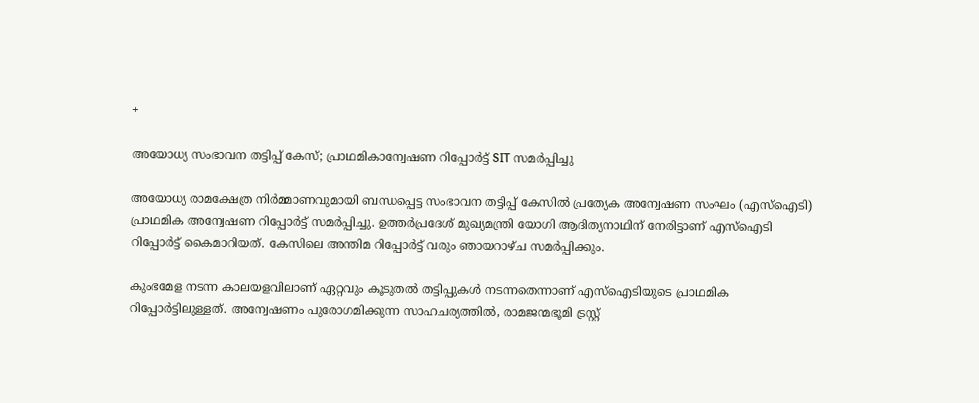+

അയോധ്യ സംഭാവന തട്ടിപ്പ് കേസ്; പ്രാഥമികാന്വേഷണ റിപ്പോര്‍ട്ട് SIT സമര്‍പ്പിച്ചു

അയോധ്യ രാമക്ഷേത്ര നിർമ്മാണവുമായി ബന്ധപ്പെട്ട സംഭാവന തട്ടിപ്പ് കേസിൽ പ്രത്യേക അന്വേഷണ സംഘം (എസ്‌ഐടി) പ്രാഥമിക അന്വേഷണ റിപ്പോർട്ട് സമർപ്പിച്ചു. ഉത്തർപ്രദേശ് മുഖ്യമന്ത്രി യോഗി ആദിത്യനാഥിന് നേരിട്ടാണ് എസ്‌ഐടി റിപ്പോർട്ട് കൈമാറിയത്. കേസിലെ അന്തിമ റിപ്പോർട്ട് വരും ഞായറാഴ്ച സമർപ്പിക്കും.

കുംഭമേള നടന്ന കാലയളവിലാണ് ഏറ്റവും കൂടുതൽ തട്ടിപ്പുകൾ നടന്നതെന്നാണ് എസ്‌ഐടിയുടെ പ്രാഥമിക റിപ്പോർട്ടിലുള്ളത്. അന്വേഷണം പുരോഗമിക്കുന്ന സാഹചര്യത്തിൽ, രാമജന്മഭൂമി ട്രസ്റ്റ്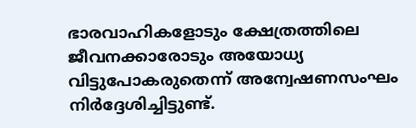ഭാരവാഹികളോടും ക്ഷേത്രത്തിലെ ജീവനക്കാരോടും അയോധ്യ വിട്ടുപോകരുതെന്ന് അന്വേഷണസംഘം നിർദ്ദേശിച്ചിട്ടുണ്ട്.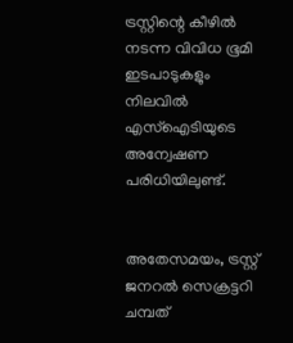ട്രസ്റ്റിന്റെ കീഴിൽ നടന്ന വിവിധ ഭൂമി ഇടപാടുകളും നിലവിൽ എസ്‌ഐടിയുടെ അന്വേഷണ പരിധിയിലുണ്ട്.


അതേസമയം, ട്രസ്റ്റ് ജനറൽ സെക്രട്ടറി ചമ്പത്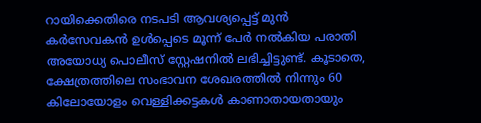റായിക്കെതിരെ നടപടി ആവശ്യപ്പെട്ട് മുൻ കർസേവകൻ ഉൾപ്പെടെ മൂന്ന് പേർ നൽകിയ പരാതി അയോധ്യ പൊലീസ് സ്റ്റേഷനിൽ ലഭിച്ചിട്ടുണ്ട്. കൂടാതെ, ക്ഷേത്രത്തിലെ സംഭാവന ശേഖരത്തിൽ നിന്നും 60 കിലോയോളം വെള്ളിക്കട്ടകൾ കാണാതായതായും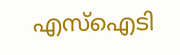എസ്‌ഐടി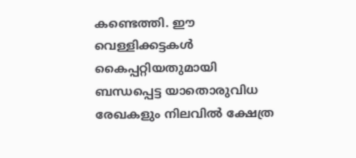കണ്ടെത്തി. ഈ വെള്ളിക്കട്ടകൾ കൈപ്പറ്റിയതുമായി ബന്ധപ്പെട്ട യാതൊരുവിധ രേഖകളും നിലവിൽ ക്ഷേത്ര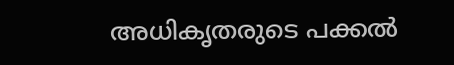അധികൃതരുടെ പക്കൽ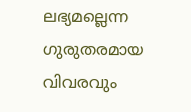ലഭ്യമല്ലെന്ന ഗുരുതരമായ വിവരവും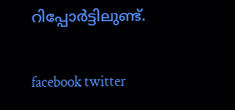റിപ്പോർട്ടിലുണ്ട്.

facebook twitter